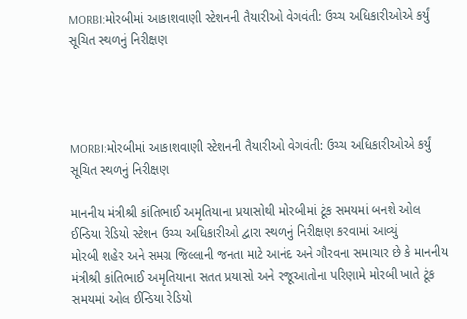MORBI:મોરબીમાં આકાશવાણી સ્ટેશનની તૈયારીઓ વેગવંતી: ઉચ્ચ અધિકારીઓએ કર્યું સૂચિત સ્થળનું નિરીક્ષણ




MORBI:મોરબીમાં આકાશવાણી સ્ટેશનની તૈયારીઓ વેગવંતી: ઉચ્ચ અધિકારીઓએ કર્યું સૂચિત સ્થળનું નિરીક્ષણ

માનનીય મંત્રીશ્રી કાંતિભાઈ અમૃતિયાના પ્રયાસોથી મોરબીમાં ટૂંક સમયમાં બનશે ઓલ ઈન્ડિયા રેડિયો સ્ટેશન ઉચ્ચ અધિકારીઓ દ્વારા સ્થળનું નિરીક્ષણ કરવામાં આવ્યું
મોરબી શહેર અને સમગ્ર જિલ્લાની જનતા માટે આનંદ અને ગૌરવના સમાચાર છે કે માનનીય મંત્રીશ્રી કાંતિભાઈ અમૃતિયાના સતત પ્રયાસો અને રજૂઆતોના પરિણામે મોરબી ખાતે ટૂંક સમયમાં ઓલ ઈન્ડિયા રેડિયો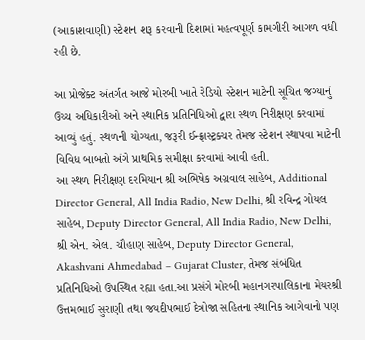(આકાશવાણી) સ્ટેશન શરૂ કરવાની દિશામાં મહત્વપૂર્ણ કામગીરી આગળ વધી રહી છે.

આ પ્રોજેક્ટ અંતર્ગત આજે મોરબી ખાતે રેડિયો સ્ટેશન માટેની સૂચિત જગ્યાનું ઉચ્ચ અધિકારીઓ અને સ્થાનિક પ્રતિનિધિઓ દ્વારા સ્થળ નિરીક્ષણ કરવામાં આવ્યું હતું. સ્થળની યોગ્યતા, જરૂરી ઈન્ફ્રાસ્ટ્રક્ચર તેમજ સ્ટેશન સ્થાપવા માટેની વિવિધ બાબતો અંગે પ્રાથમિક સમીક્ષા કરવામાં આવી હતી.
આ સ્થળ નિરીક્ષણ દરમિયાન શ્રી અભિષેક અગ્રવાલ સાહેબ, Additional Director General, All India Radio, New Delhi, શ્રી રવિન્દ્ર ગોયલ સાહેબ, Deputy Director General, All India Radio, New Delhi, શ્રી એન. એલ. ચૌહાણ સાહેબ, Deputy Director General, Akashvani Ahmedabad – Gujarat Cluster, તેમજ સંબંધિત પ્રતિનિધિઓ ઉપસ્થિત રહ્યા હતા.આ પ્રસંગે મોરબી મહાનગરપાલિકાના મેયરશ્રી ઉત્તમભાઈ સુરાણી તથા જયદીપભાઈ દેત્રોજા સહિતના સ્થાનિક આગેવાનો પણ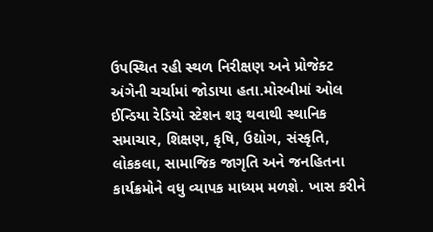ઉપસ્થિત રહી સ્થળ નિરીક્ષણ અને પ્રોજેક્ટ અંગેની ચર્ચામાં જોડાયા હતા.મોરબીમાં ઓલ ઈન્ડિયા રેડિયો સ્ટેશન શરૂ થવાથી સ્થાનિક સમાચાર, શિક્ષણ, કૃષિ, ઉદ્યોગ, સંસ્કૃતિ, લોકકલા, સામાજિક જાગૃતિ અને જનહિતના કાર્યક્રમોને વધુ વ્યાપક માધ્યમ મળશે. ખાસ કરીને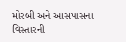મોરબી અને આસપાસના વિસ્તારની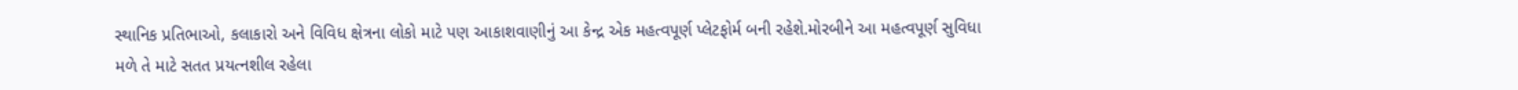સ્થાનિક પ્રતિભાઓ, કલાકારો અને વિવિધ ક્ષેત્રના લોકો માટે પણ આકાશવાણીનું આ કેન્દ્ર એક મહત્વપૂર્ણ પ્લેટફોર્મ બની રહેશે.મોરબીને આ મહત્વપૂર્ણ સુવિધા મળે તે માટે સતત પ્રયત્નશીલ રહેલા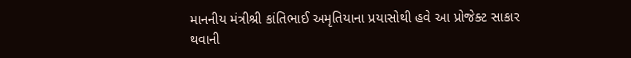માનનીય મંત્રીશ્રી કાંતિભાઈ અમૃતિયાના પ્રયાસોથી હવે આ પ્રોજેક્ટ સાકાર થવાની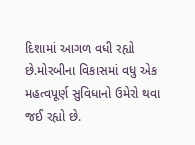દિશામાં આગળ વધી રહ્યો છે.મોરબીના વિકાસમાં વધુ એક મહત્વપૂર્ણ સુવિધાનો ઉમેરો થવા જઈ રહ્યો છે.